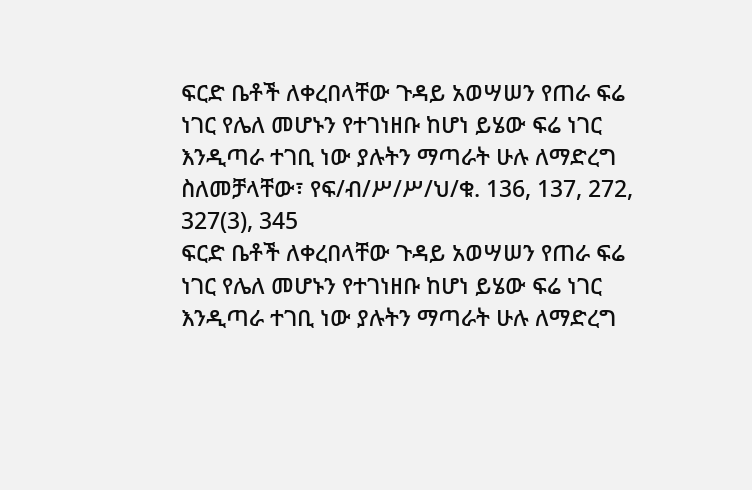ፍርድ ቤቶች ለቀረበላቸው ጉዳይ አወሣሠን የጠራ ፍሬ ነገር የሌለ መሆኑን የተገነዘቡ ከሆነ ይሄው ፍሬ ነገር እንዲጣራ ተገቢ ነው ያሉትን ማጣራት ሁሉ ለማድረግ ስለመቻላቸው፣ የፍ/ብ/ሥ/ሥ/ህ/ቁ. 136, 137, 272, 327(3), 345
ፍርድ ቤቶች ለቀረበላቸው ጉዳይ አወሣሠን የጠራ ፍሬ ነገር የሌለ መሆኑን የተገነዘቡ ከሆነ ይሄው ፍሬ ነገር እንዲጣራ ተገቢ ነው ያሉትን ማጣራት ሁሉ ለማድረግ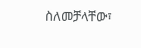ስለመቻላቸው፣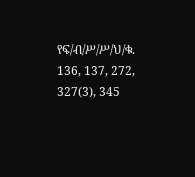የፍ/ብ/ሥ/ሥ/ህ/ቁ. 136, 137, 272, 327(3), 345